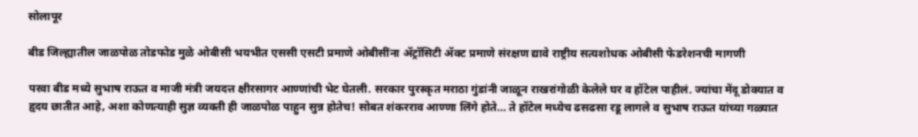सोलापूर

बीड जिल्ह्यातील जाळपोळ तोडफोड मुळे ओबीसी भयभीत एससी एसटी प्रमाणे ओबीसींना ॲट्रॉसिटी ॲक्ट प्रमाणे संरक्षण द्यावे राष्ट्रीय सत्यशोधक ओबीसी फेडरेशनची मागणी

परवा बीड मध्ये सुभाष राऊत व माजी मंत्री जयदत्त क्षीरसागर आण्णांची भेट घेतली. सरकार पुरस्कृत मराठा गुंडांनी जाळून राखरांगोळी केलेले घर व हॉटेल पाहीलं. ज्यांचा मेंदू डोक्यात व हृदय छातीत आहे, अशा कोणत्याही सुज्ञ व्यक्ती ही जाळपोळ पाहुन सुन्न होतेच! सोबत शंकरराव आण्णा लिंगे होते… ते हॉटेल मध्येच ढसढसा रडू लागले व सुभाष राऊत यांच्या गळ्यात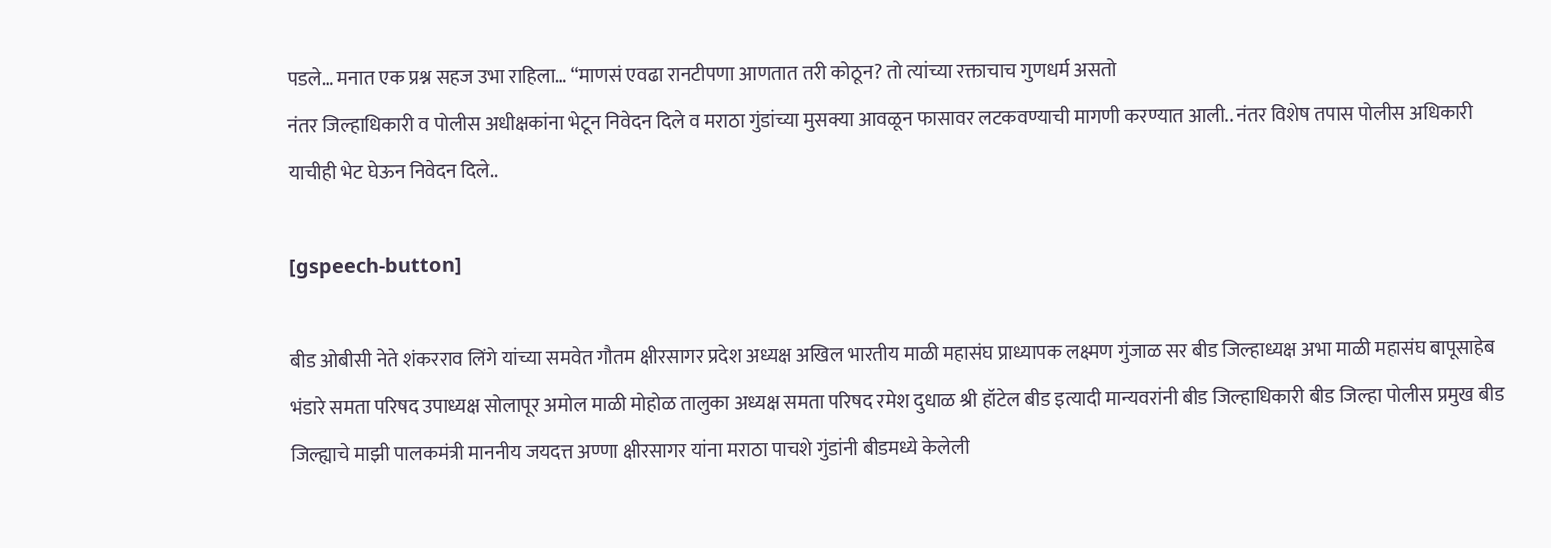पडले… मनात एक प्रश्न सहज उभा राहिला… “माणसं एवढा रानटीपणा आणतात तरी कोठून? तो त्यांच्या रक्ताचाच गुणधर्म असतो
नंतर जिल्हाधिकारी व पोलीस अधीक्षकांना भेटून निवेदन दिले व मराठा गुंडांच्या मुसक्या आवळून फासावर लटकवण्याची मागणी करण्यात आली.. नंतर विशेष तपास पोलीस अधिकारी याचीही भेट घेऊन निवेदन दिले..

[gspeech-button]

बीड ओबीसी नेते शंकरराव लिंगे यांच्या समवेत गौतम क्षीरसागर प्रदेश अध्यक्ष अखिल भारतीय माळी महासंघ प्राध्यापक लक्ष्मण गुंजाळ सर बीड जिल्हाध्यक्ष अभा माळी महासंघ बापूसाहेब भंडारे समता परिषद उपाध्यक्ष सोलापूर अमोल माळी मोहोळ तालुका अध्यक्ष समता परिषद रमेश दुधाळ श्री हॉटेल बीड इत्यादी मान्यवरांनी बीड जिल्हाधिकारी बीड जिल्हा पोलीस प्रमुख बीड जिल्ह्याचे माझी पालकमंत्री माननीय जयदत्त अण्णा क्षीरसागर यांना मराठा पाचशे गुंडांनी बीडमध्ये केलेली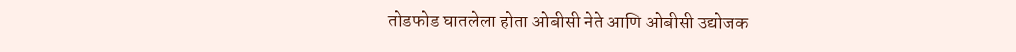तोडफोड घातलेला होता ओबीसी नेते आणि ओबीसी उद्योजक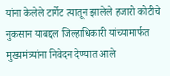यांना केलेले टार्गेट त्यातून झालेले हजारो कोटीचे नुकसान याबद्दल जिल्हाधिकारी यांच्यामार्फत मुख्यमंत्र्यांना निवेदन देण्यात आले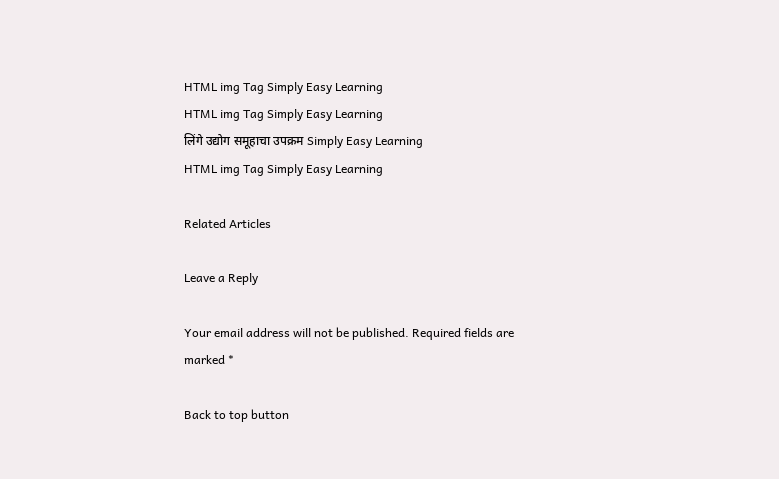HTML img Tag Simply Easy Learning
HTML img Tag Simply Easy Learning
लिंगे उद्योग समूहाचा उपक्रम Simply Easy Learning
HTML img Tag Simply Easy Learning

Related Articles

Leave a Reply

Your email address will not be published. Required fields are marked *

Back to top button